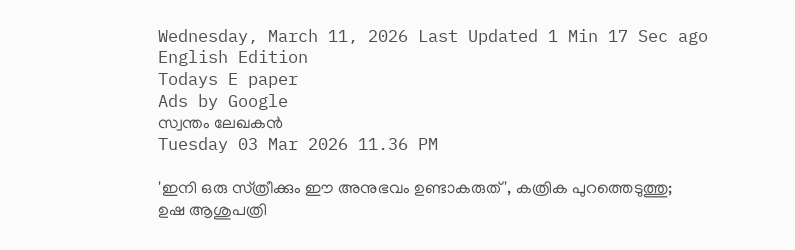Wednesday, March 11, 2026 Last Updated 1 Min 17 Sec ago English Edition
Todays E paper
Ads by Google
സ്വന്തം ലേഖകന്‍
Tuesday 03 Mar 2026 11.36 PM

'ഇനി ഒരു സ്‌ത്രീക്കും ഈ അനുഭവം ഉണ്ടാകരുത്‌', കത്രിക പുറത്തെടുത്തു; ഉഷ ആശുപത്രി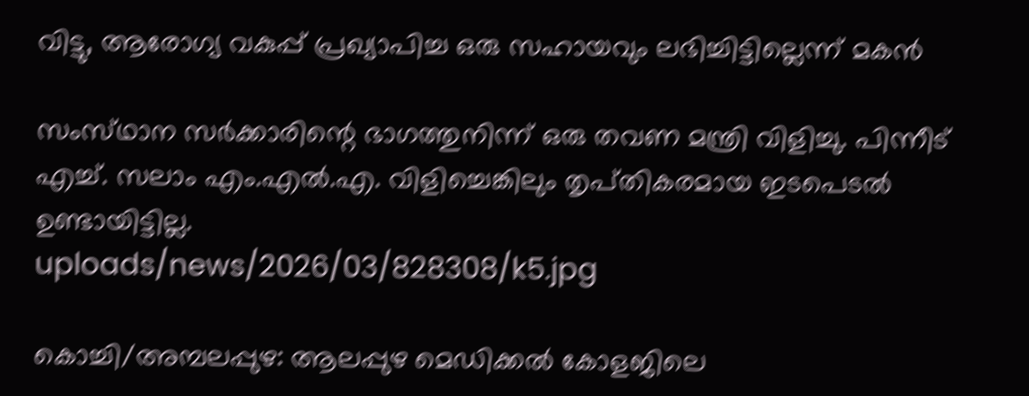വിട്ടു, ആരോഗ്യ വകുപ്പ്‌ പ്രഖ്യാപിച്ച ഒരു സഹായവും ലഭിച്ചിട്ടില്ലെന്ന്‌ മകന്‍

സംസ്‌ഥാന സര്‍ക്കാരിന്റെ ഭാഗത്തുനിന്ന്‌ ഒരു തവണ മന്ത്രി വിളിച്ചു. പിന്നീട്‌ എച്ച്‌. സലാം എം.എല്‍.എ. വിളിച്ചെങ്കിലും തൃപ്‌തികരമായ ഇടപെടല്‍ ഉണ്ടായിട്ടില്ല.
uploads/news/2026/03/828308/k5.jpg

കൊച്ചി/അമ്പലപ്പുഴ: ആലപ്പുഴ മെഡിക്കല്‍ കോളജിലെ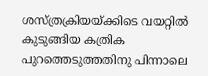ശസ്‌ത്രക്രിയയ്‌ക്കിടെ വയറ്റില്‍ കുടുങ്ങിയ കത്രിക പുറത്തെടുത്തതിനു പിന്നാലെ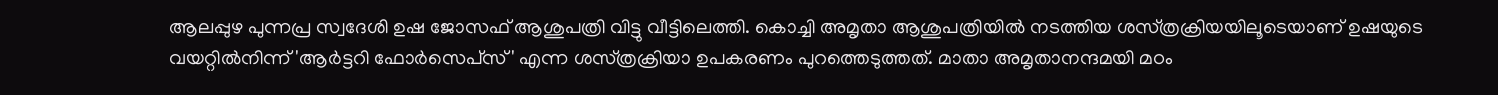ആലപ്പുഴ പുന്നപ്ര സ്വദേശി ഉഷ ജോസഫ്‌ ആശുപത്രി വിട്ടു വീട്ടിലെത്തി. കൊച്ചി അമൃതാ ആശുപത്രിയില്‍ നടത്തിയ ശസ്‌ത്രക്രിയയിലൂടെയാണ്‌ ഉഷയുടെ വയറ്റില്‍നിന്ന്‌ 'ആര്‍ട്ടറി ഫോര്‍സെപ്‌സ്' എന്ന ശസ്‌ത്രക്രിയാ ഉപകരണം പുറത്തെടുത്തത്‌. മാതാ അമൃതാനന്ദമയി മഠം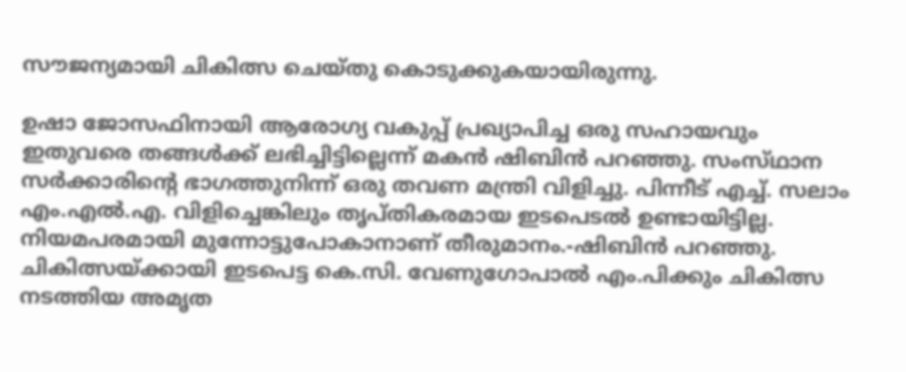സൗജന്യമായി ചികിത്സ ചെയ്‌തു കൊടുക്കുകയായിരുന്നു.

ഉഷാ ജോസഫിനായി ആരോഗ്യ വകുപ്പ്‌ പ്രഖ്യാപിച്ച ഒരു സഹായവും ഇതുവരെ തങ്ങള്‍ക്ക്‌ ലഭിച്ചിട്ടില്ലെന്ന്‌ മകന്‍ ഷിബിന്‍ പറഞ്ഞു. സംസ്‌ഥാന സര്‍ക്കാരിന്റെ ഭാഗത്തുനിന്ന്‌ ഒരു തവണ മന്ത്രി വിളിച്ചു. പിന്നീട്‌ എച്ച്‌. സലാം എം.എല്‍.എ. വിളിച്ചെങ്കിലും തൃപ്‌തികരമായ ഇടപെടല്‍ ഉണ്ടായിട്ടില്ല. നിയമപരമായി മുന്നോട്ടുപോകാനാണ്‌ തീരുമാനം.-ഷിബിന്‍ പറഞ്ഞു. ചികിത്സയ്‌ക്കായി ഇടപെട്ട കെ.സി. വേണുഗോപാല്‍ എം.പിക്കും ചികിത്സ നടത്തിയ അമൃത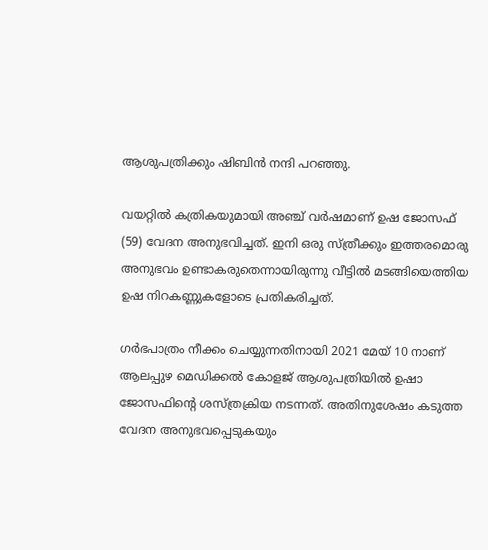ആശുപത്രിക്കും ഷിബിന്‍ നന്ദി പറഞ്ഞു.

വയറ്റില്‍ കത്രികയുമായി അഞ്ച്‌ വര്‍ഷമാണ്‌ ഉഷ ജോസഫ്‌ (59) വേദന അനുഭവിച്ചത്‌. ഇനി ഒരു സ്‌ത്രീക്കും ഇത്തരമൊരു അനുഭവം ഉണ്ടാകരുതെന്നായിരുന്നു വീട്ടില്‍ മടങ്ങിയെത്തിയ ഉഷ നിറകണ്ണുകളോടെ പ്രതികരിച്ചത്‌.

ഗര്‍ഭപാത്രം നീക്കം ചെയ്യുന്നതിനായി 2021 മേയ്‌ 10 നാണ്‌ ആലപ്പുഴ മെഡിക്കല്‍ കോളജ്‌ ആശുപത്രിയില്‍ ഉഷാ ജോസഫിന്റെ ശസ്‌ത്രക്രിയ നടന്നത്‌. അതിനുശേഷം കടുത്ത വേദന അനുഭവപ്പെടുകയും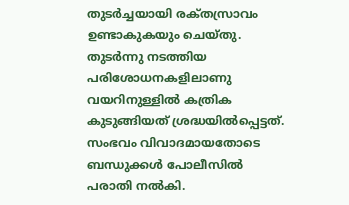തുടര്‍ച്ചയായി രക്‌തസ്രാവം ഉണ്ടാകുകയും ചെയ്‌തു. തുടര്‍ന്നു നടത്തിയ പരിശോധനകളിലാണു വയറിനുള്ളില്‍ കത്രിക കുടുങ്ങിയത്‌ ശ്രദ്ധയില്‍പ്പെട്ടത്‌. സംഭവം വിവാദമായതോടെ ബന്ധുക്കള്‍ പോലീസില്‍ പരാതി നല്‍കി.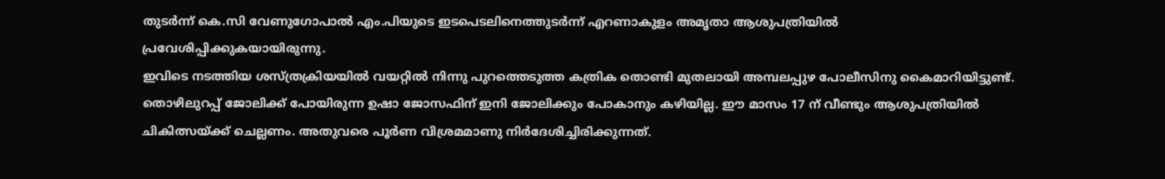തുടര്‍ന്ന്‌ കെ.സി വേണുഗോപാല്‍ എം.പിയുടെ ഇടപെടലിനെത്തുടര്‍ന്ന്‌ എറണാകുളം അമൃതാ ആശുപത്രിയില്‍ പ്രവേശിപ്പിക്കുകയായിരുന്നു.
ഇവിടെ നടത്തിയ ശസ്‌ത്രക്രിയയില്‍ വയറ്റില്‍ നിന്നു പുറത്തെടുത്ത കത്രിക തൊണ്ടി മുതലായി അമ്പലപ്പുഴ പോലീസിനു കൈമാറിയിട്ടുണ്ട്‌. തൊഴിലുറപ്പ്‌ ജോലിക്ക്‌ പോയിരുന്ന ഉഷാ ജോസഫിന്‌ ഇനി ജോലിക്കും പോകാനും കഴിയില്ല. ഈ മാസം 17 ന്‌ വീണ്ടും ആശുപത്രിയില്‍ ചികിത്സയ്‌ക്ക് ചെല്ലണം. അതുവരെ പൂര്‍ണ വിശ്രമമാണു നിര്‍ദേശിച്ചിരിക്കുന്നത്‌.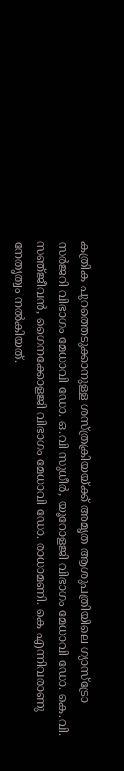കത്രിക പുറത്തെടുക്കാനുള്ള ശസ്‌ത്രക്രിയയ്‌ക്ക് അമൃത ആശുപത്രിയിലെ ഗ്യാസ്‌ട്രോ സര്‍ജറി വിഭാഗം മേധാവി ഡോ. ഒ.വി സുധീര്‍, യൂറോളജി വിഭാഗം മേധാവി ഡോ. കെ.വി. സഞ്‌ജീവന്‍, ഗൈനക്കോളജി വിഭാഗം മേധാവി ഡോ. രാധാമണി. കെ എന്നിവരാണു നേതൃത്വം നല്‍കിയത്‌.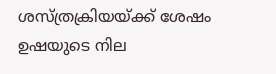ശസ്‌ത്രക്രിയയ്‌ക്ക് ശേഷം ഉഷയുടെ നില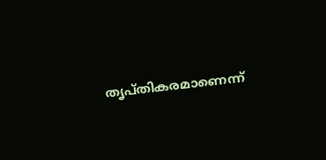തൃപ്‌തികരമാണെന്ന്‌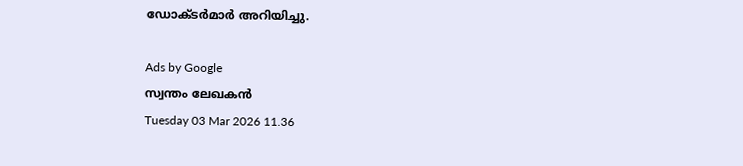ഡോക്‌ടര്‍മാര്‍ അറിയിച്ചു.

Ads by Google
സ്വന്തം ലേഖകന്‍
Tuesday 03 Mar 2026 11.36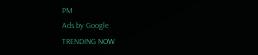PM
Ads by Google
TRENDING NOW